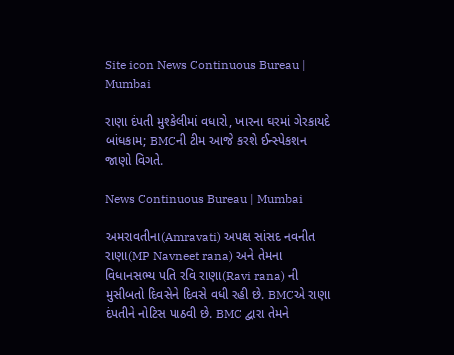Site icon News Continuous Bureau | Mumbai

રાણા દંપતી મુશ્કેલીમાં વધારો, ખારના ઘરમાં ગેરકાયદે બાંધકામ; BMCની ટીમ આજે કરશે ઈન્સ્પેકશન જાણો વિગતે.

News Continuous Bureau | Mumbai

અમરાવતીના(Amravati) અપક્ષ સાંસદ નવનીત રાણા(MP Navneet rana) અને તેમના વિધાનસભ્ય પતિ રવિ રાણા(Ravi rana) ની મુસીબતો દિવસેને દિવસે વધી રહી છે. BMCએ રાણા દંપતીને નોટિસ પાઠવી છે. BMC દ્વારા તેમને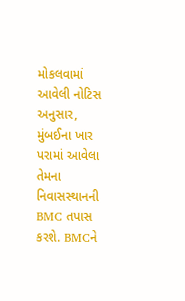મોકલવામાં આવેલી નોટિસ અનુસાર, મુંબઈના ખાર પરામાં આવેલા તેમના નિવાસસ્થાનની BMC તપાસ કરશે. BMCને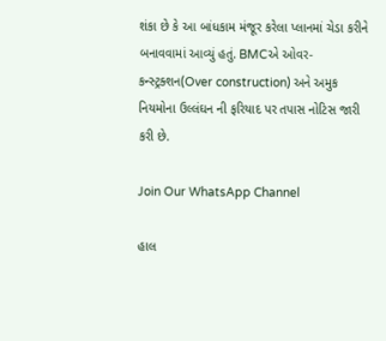શંકા છે કે આ બાંધકામ મંજૂર કરેલા પ્લાનમાં ચેડા કરીને બનાવવામાં આવ્યું હતું. BMCએ ઓવર-કન્સ્ટ્રક્શન(Over construction) અને અમુક નિયમોના ઉલ્લંઘન ની ફરિયાદ પર તપાસ નોટિસ જારી કરી છે.

Join Our WhatsApp Channel

હાલ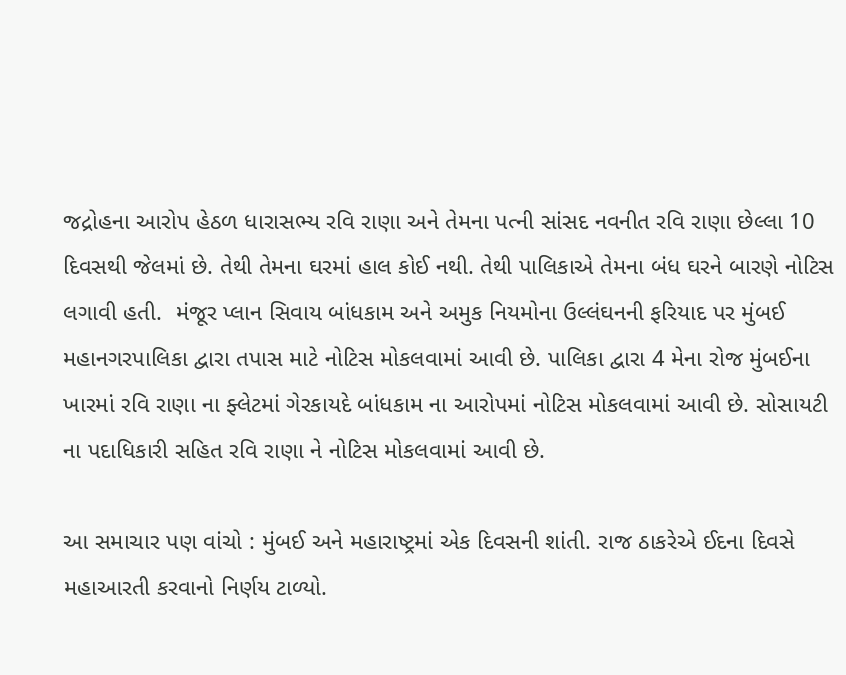જદ્રોહના આરોપ હેઠળ ધારાસભ્ય રવિ રાણા અને તેમના પત્ની સાંસદ નવનીત રવિ રાણા છેલ્લા 10 દિવસથી જેલમાં છે. તેથી તેમના ઘરમાં હાલ કોઈ નથી. તેથી પાલિકાએ તેમના બંધ ઘરને બારણે નોટિસ લગાવી હતી.  મંજૂર પ્લાન સિવાય બાંધકામ અને અમુક નિયમોના ઉલ્લંઘનની ફરિયાદ પર મુંબઈ મહાનગરપાલિકા દ્વારા તપાસ માટે નોટિસ મોકલવામાં આવી છે. પાલિકા દ્વારા 4 મેના રોજ મુંબઈના ખારમાં રવિ રાણા ના ફ્લેટમાં ગેરકાયદે બાંધકામ ના આરોપમાં નોટિસ મોકલવામાં આવી છે. સોસાયટી ના પદાધિકારી સહિત રવિ રાણા ને નોટિસ મોકલવામાં આવી છે.

આ સમાચાર પણ વાંચો : મુંબઈ અને મહારાષ્ટ્રમાં એક દિવસની શાંતી. રાજ ઠાકરેએ ઈદના દિવસે મહાઆરતી કરવાનો નિર્ણય ટાળ્યો.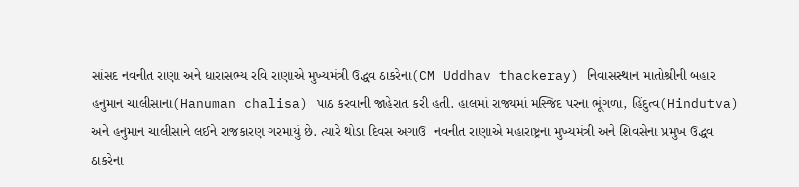સાંસદ નવનીત રાણા અને ધારાસભ્ય રવિ રાણાએ મુખ્યમંત્રી ઉદ્ધવ ઠાકરેના(CM Uddhav thackeray) નિવાસસ્થાન માતોશ્રીની બહાર હનુમાન ચાલીસાના(Hanuman chalisa) પાઠ કરવાની જાહેરાત કરી હતી. હાલમાં રાજ્યમાં મસ્જિદ પરના ભૂંગળા, હિંદુત્વ(Hindutva) અને હનુમાન ચાલીસાને લઈને રાજકારણ ગરમાયું છે. ત્યારે થોડા દિવસ અગાઉ  નવનીત રાણાએ મહારાષ્ટ્રના મુખ્યમંત્રી અને શિવસેના પ્રમુખ ઉદ્ધવ ઠાકરેના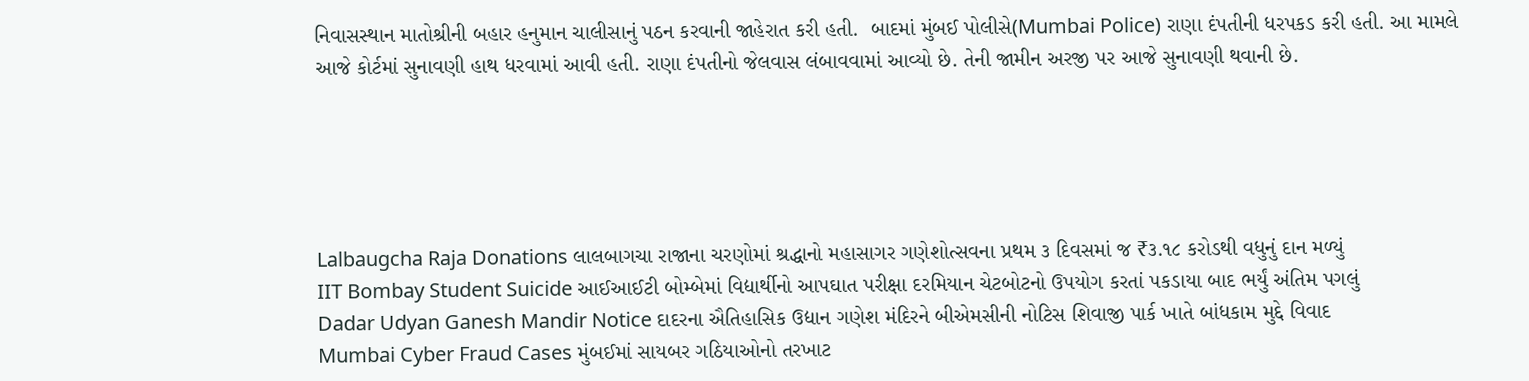નિવાસસ્થાન માતોશ્રીની બહાર હનુમાન ચાલીસાનું પઠન કરવાની જાહેરાત કરી હતી.  બાદમાં મુંબઈ પોલીસે(Mumbai Police) રાણા દંપતીની ધરપકડ કરી હતી. આ મામલે આજે કોર્ટમાં સુનાવણી હાથ ધરવામાં આવી હતી. રાણા દંપતીનો જેલવાસ લંબાવવામાં આવ્યો છે. તેની જામીન અરજી પર આજે સુનાવણી થવાની છે.





Lalbaugcha Raja Donations લાલબાગચા રાજાના ચરણોમાં શ્રદ્ધાનો મહાસાગર ગણેશોત્સવના પ્રથમ ૩ દિવસમાં જ ₹૩.૧૮ કરોડથી વધુનું દાન મળ્યું
IIT Bombay Student Suicide આઈઆઈટી બોમ્બેમાં વિદ્યાર્થીનો આપઘાત પરીક્ષા દરમિયાન ચેટબોટનો ઉપયોગ કરતાં પકડાયા બાદ ભર્યું અંતિમ પગલું
Dadar Udyan Ganesh Mandir Notice દાદરના ઐતિહાસિક ઉદ્યાન ગણેશ મંદિરને બીએમસીની નોટિસ શિવાજી પાર્ક ખાતે બાંધકામ મુદ્દે વિવાદ
Mumbai Cyber Fraud Cases મુંબઈમાં સાયબર ગઠિયાઓનો તરખાટ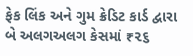ફેક લિંક અને ગુમ ક્રેડિટ કાર્ડ દ્વારા બે અલગઅલગ કેસમાં ₹૨૬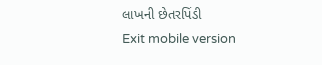લાખની છેતરપિંડી
Exit mobile version